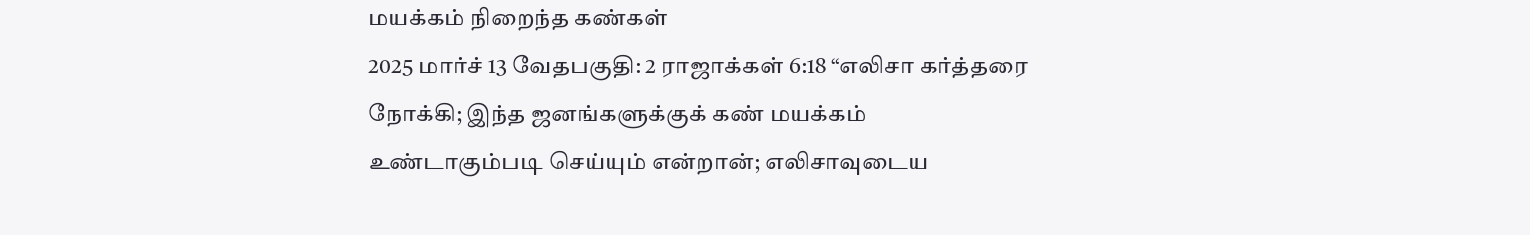மயக்கம் நிறைந்த கண்கள்
2025 மார்ச் 13 வேதபகுதி: 2 ராஜாக்கள் 6:18 “எலிசா கர்த்தரை நோக்கி; இந்த ஜனங்களுக்குக் கண் மயக்கம் உண்டாகும்படி செய்யும் என்றான்; எலிசாவுடைய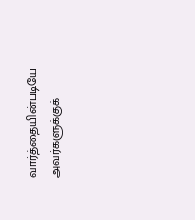வார்த்தையின்படியே அவர்களுக்குக்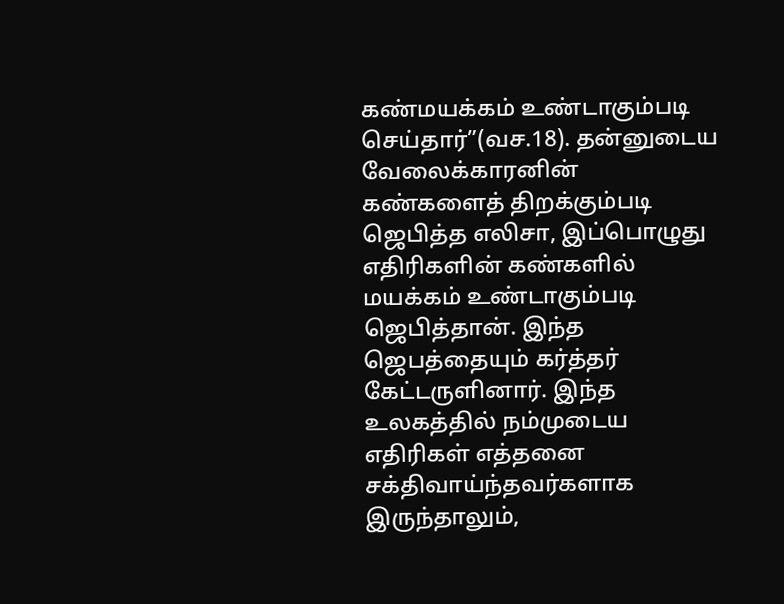கண்மயக்கம் உண்டாகும்படி செய்தார்”(வச.18). தன்னுடைய வேலைக்காரனின் கண்களைத் திறக்கும்படி ஜெபித்த எலிசா, இப்பொழுது எதிரிகளின் கண்களில் மயக்கம் உண்டாகும்படி ஜெபித்தான். இந்த ஜெபத்தையும் கர்த்தர் கேட்டருளினார். இந்த உலகத்தில் நம்முடைய எதிரிகள் எத்தனை சக்திவாய்ந்தவர்களாக இருந்தாலும்,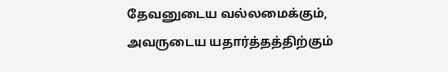தேவனுடைய வல்லமைக்கும், அவருடைய யதார்த்தத்திற்கும்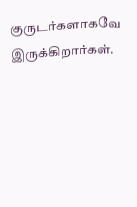குருடர்களாகவே இருக்கிறார்கள்.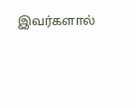இவர்களால்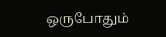ஒருபோதும்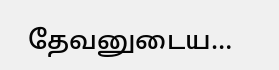தேவனுடைய…